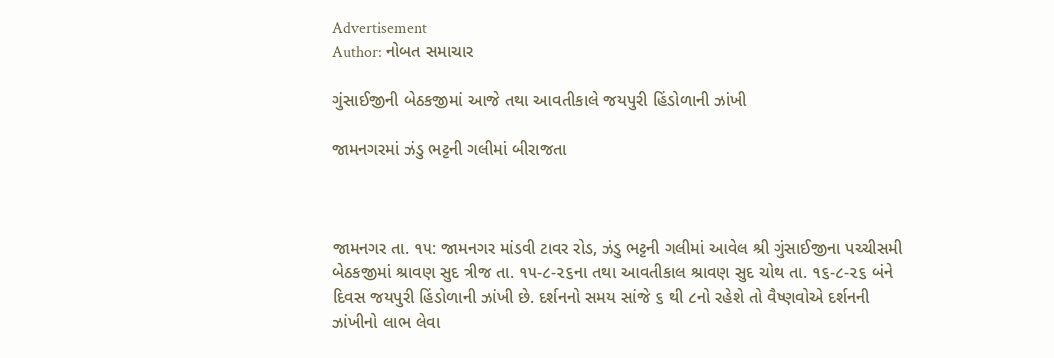Advertisement
Author: નોબત સમાચાર

ગુંસાઈજીની બેઠકજીમાં આજે તથા આવતીકાલે જયપુરી હિંડોળાની ઝાંખી

જામનગરમાં ઝંડુ ભટ્ટની ગલીમાં બીરાજતા



જામનગર તા. ૧૫: જામનગર માંડવી ટાવર રોડ, ઝંડુ ભટ્ટની ગલીમાં આવેલ શ્રી ગુંસાઈજીના પચ્ચીસમી બેઠકજીમાં શ્રાવણ સુદ ત્રીજ તા. ૧૫-૮-૨૬ના તથા આવતીકાલ શ્રાવણ સુદ ચોથ તા. ૧૬-૮-૨૬ બંને દિવસ જયપુરી હિંડોળાની ઝાંખી છે. દર્શનનો સમય સાંજે ૬ થી ૮નો રહેશે તો વૈષ્ણવોએ દર્શનની ઝાંખીનો લાભ લેવા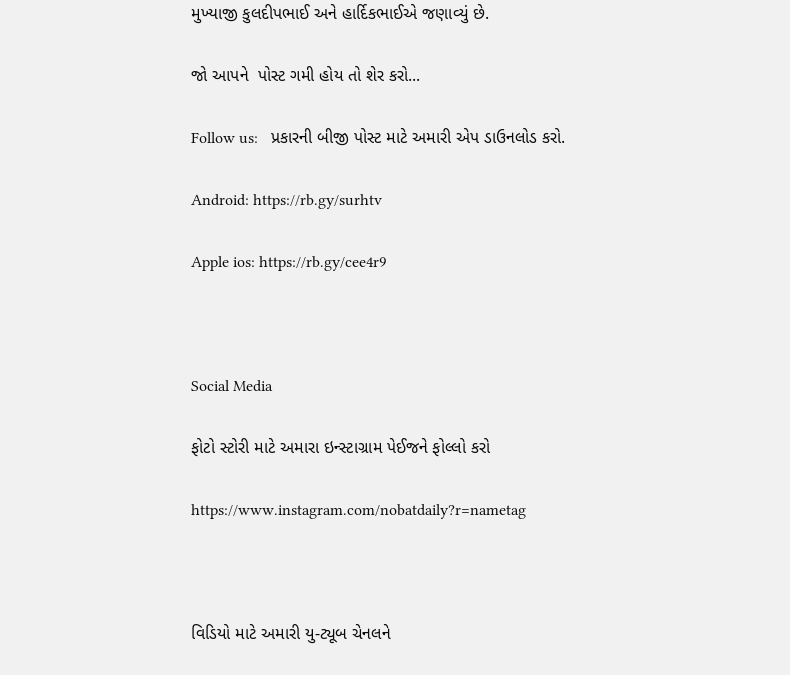મુખ્યાજી કુલદીપભાઈ અને હાર્દિકભાઈએ જણાવ્યું છે.

જો આપને  પોસ્ટ ગમી હોય તો શેર કરો...

Follow us:   પ્રકારની બીજી પોસ્ટ માટે અમારી એપ ડાઉનલોડ કરો.

Android: https://rb.gy/surhtv

Apple ios: https://rb.gy/cee4r9



Social Media

ફોટો સ્ટોરી માટે અમારા ઇન્સ્ટાગ્રામ પેઈજને ફોલ્લો કરો

https://www.instagram.com/nobatdaily?r=nametag



વિડિયો માટે અમારી યુ-ટ્યૂબ ચેનલને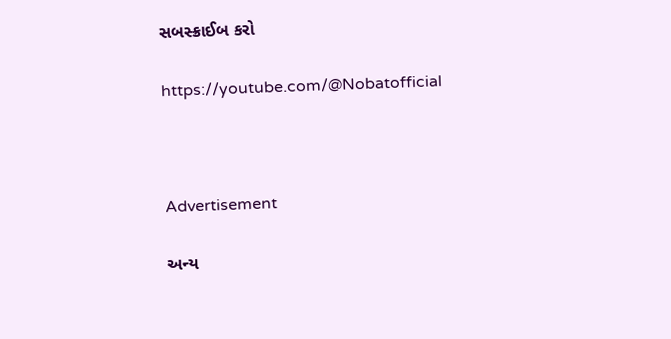સબસ્ક્રાઈબ કરો

https://youtube.com/@Nobatofficial



Advertisement

અન્ય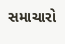સમાચારો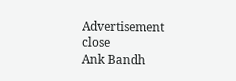Advertisement
close
Ank Bandh